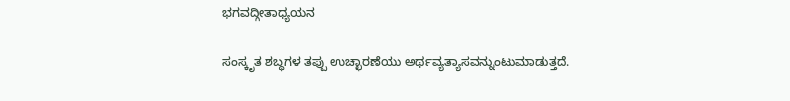ಭಗವದ್ಗೀತಾಧ್ಯಯನ

ಸಂಸ್ಕೃತ ಶಬ್ಧಗಳ ತಪ್ಪು ಉಚ್ಛಾರಣೆಯು ಅರ್ಥವ್ಯತ್ಯಾಸವನ್ನುಂಟುಮಾಡುತ್ತದೆ.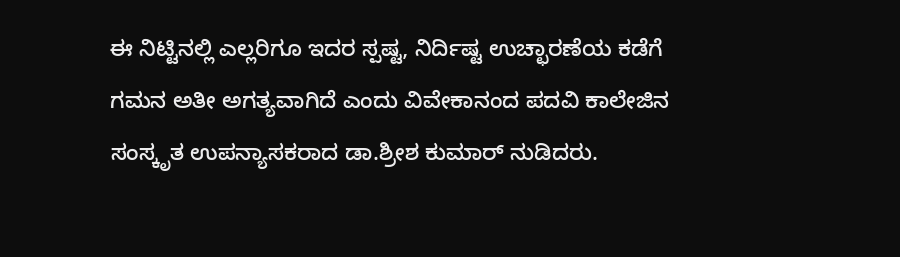ಈ ನಿಟ್ಟಿನಲ್ಲಿ ಎಲ್ಲರಿಗೂ ಇದರ ಸ್ಪಷ್ಟ, ನಿರ್ದಿಷ್ಟ ಉಚ್ಛಾರಣೆಯ ಕಡೆಗೆ ಗಮನ ಅತೀ ಅಗತ್ಯವಾಗಿದೆ ಎಂದು ವಿವೇಕಾನಂದ ಪದವಿ ಕಾಲೇಜಿನ ಸಂಸ್ಕೃತ ಉಪನ್ಯಾಸಕರಾದ ಡಾ.ಶ್ರೀಶ ಕುಮಾರ್ ನುಡಿದರು.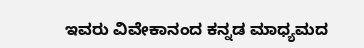ಇವರು ವಿವೇಕಾನಂದ ಕನ್ನಡ ಮಾಧ್ಯಮದ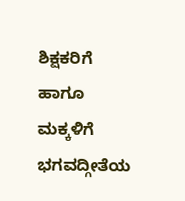ಶಿಕ್ಷಕರಿಗೆ ಹಾಗೂ ಮಕ್ಕಳಿಗೆ ಭಗವದ್ಗೀತೆಯ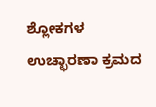ಶ್ಲೋಕಗಳ ಉಚ್ಛಾರಣಾ ಕ್ರಮದ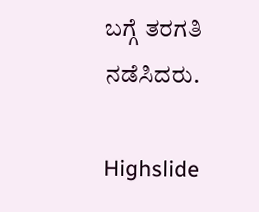ಬಗ್ಗೆ ತರಗತಿ ನಡೆಸಿದರು.

Highslide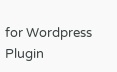for Wordpress Plugin